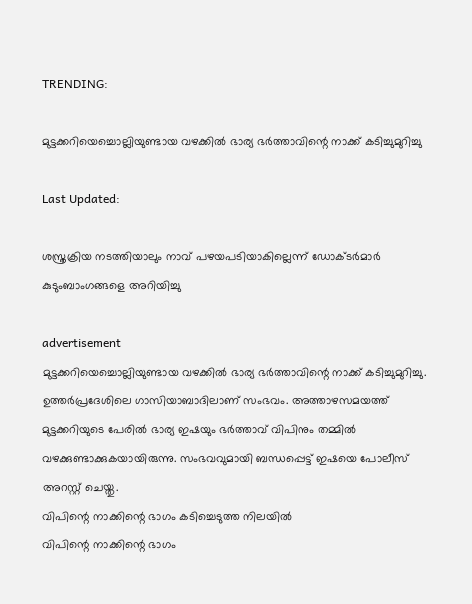TRENDING:

മുട്ടക്കറിയെച്ചൊല്ലിയുണ്ടായ വഴക്കിൽ ഭാര്യ ഭർത്താവിന്റെ നാക്ക് കടിച്ചുമുറിച്ചു

Last Updated:

ശസ്ത്രക്രിയ നടത്തിയാലും നാവ് പഴയപടിയാകില്ലെന്ന് ഡോക്ടർമാർ കുടുംബാംഗങ്ങളെ അറിയിച്ചു

advertisement
മുട്ടക്കറിയെച്ചൊല്ലിയുണ്ടായ വഴക്കിൽ ഭാര്യ ഭർത്താവിന്റെ നാക്ക് കടിച്ചുമുറിച്ചു. ഉത്തർപ്രദേശിലെ ഗാസിയാബാദിലാണ് സംഭവം. അത്താഴസമയത്ത് മുട്ടക്കറിയുടെ പേരിൽ ഭാര്യ ഇഷയും ഭർത്താവ് വിപിനും തമ്മിൽ വഴക്കുണ്ടാക്കുകയായിരുന്നു. സംഭവവുമായി ബന്ധപ്പെട്ട് ഇഷയെ പോലീസ് അറസ്റ്റ് ചെയ്തു.
വിപിന്റെ നാക്കിന്റെ ഭാഗം കടിച്ചെടുത്ത നിലയിൽ
വിപിന്റെ നാക്കിന്റെ ഭാഗം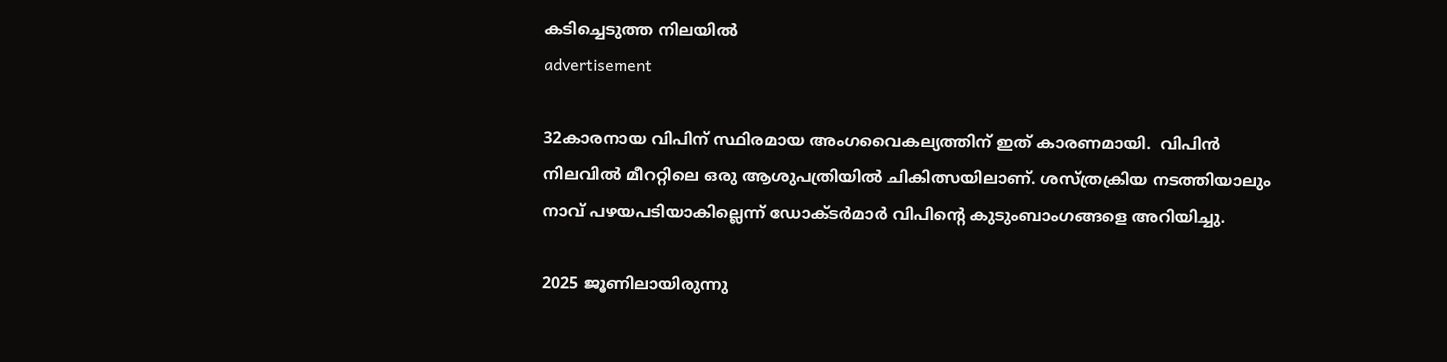കടിച്ചെടുത്ത നിലയിൽ
advertisement

32കാരനായ വിപിന് സ്ഥിരമായ അംഗവൈകല്യത്തിന് ഇത് കാരണമായി.  വിപിൻ നിലവിൽ മീററ്റിലെ ഒരു ആശുപത്രിയിൽ ചികിത്സയിലാണ്. ശസ്ത്രക്രിയ നടത്തിയാലും നാവ് പഴയപടിയാകില്ലെന്ന് ഡോക്ടർമാർ വിപിന്റെ കുടുംബാംഗങ്ങളെ അറിയിച്ചു.

2025 ജൂണിലായിരുന്നു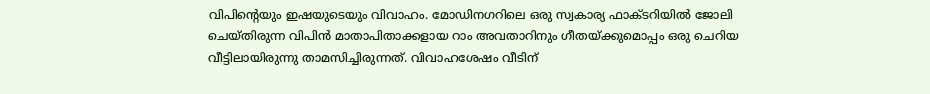വിപിന്റെയും ഇഷയുടെയും വിവാഹം. മോഡിനഗറിലെ ഒരു സ്വകാര്യ ഫാക്ടറിയിൽ ജോലി ചെയ്തിരുന്ന വിപിൻ മാതാപിതാക്കളായ റാം അവതാറിനും ഗീതയ്ക്കുമൊപ്പം ഒരു ചെറിയ വീട്ടിലായിരുന്നു താമസിച്ചിരുന്നത്. വിവാഹശേഷം വീടിന്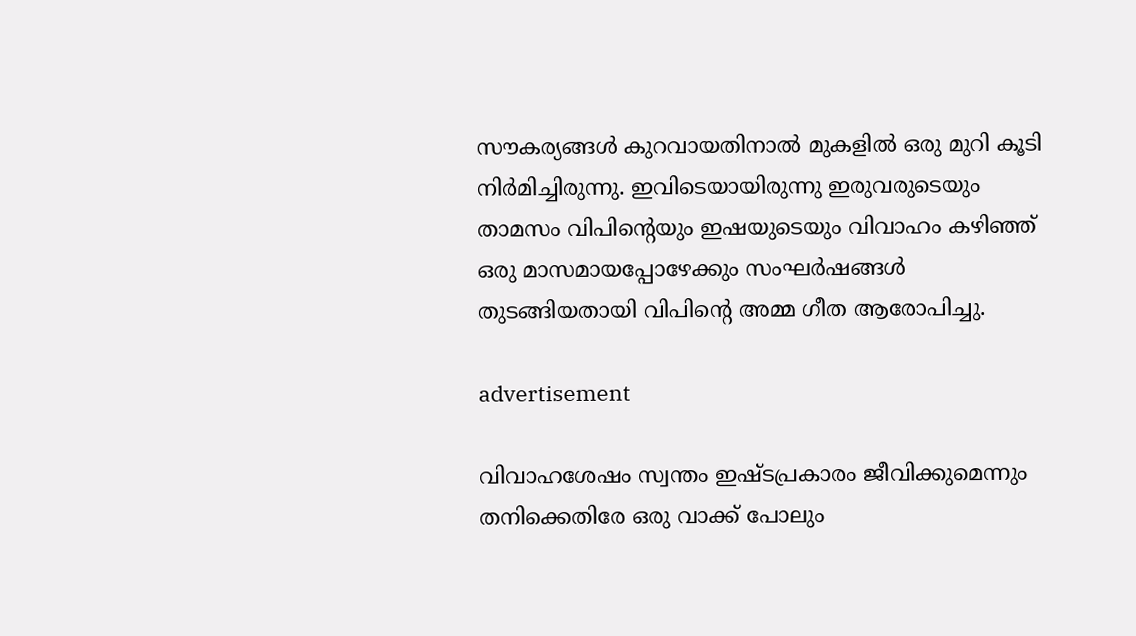സൗകര്യങ്ങൾ കുറവായതിനാൽ മുകളിൽ ഒരു മുറി കൂടി നിർമിച്ചിരുന്നു. ഇവിടെയായിരുന്നു ഇരുവരുടെയും താമസം വിപിന്റെയും ഇഷയുടെയും വിവാഹം കഴിഞ്ഞ് ഒരു മാസമായപ്പോഴേക്കും സംഘർഷങ്ങൾ തുടങ്ങിയതായി വിപിന്റെ അമ്മ ഗീത ആരോപിച്ചു.

advertisement

വിവാഹശേഷം സ്വന്തം ഇഷ്ടപ്രകാരം ജീവിക്കുമെന്നും തനിക്കെതിരേ ഒരു വാക്ക് പോലും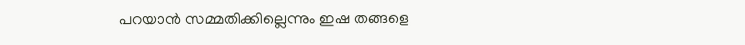പറയാൻ സമ്മതിക്കില്ലെന്നും ഇഷ തങ്ങളെ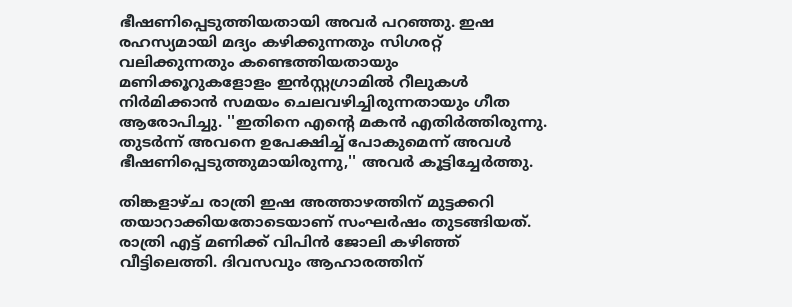ഭീഷണിപ്പെടുത്തിയതായി അവർ പറഞ്ഞു. ഇഷ രഹസ്യമായി മദ്യം കഴിക്കുന്നതും സിഗരറ്റ് വലിക്കുന്നതും കണ്ടെത്തിയതായും മണിക്കൂറുകളോളം ഇൻസ്റ്റഗ്രാമിൽ റീലുകൾ നിർമിക്കാൻ സമയം ചെലവഴിച്ചിരുന്നതായും ഗീത ആരോപിച്ചു. ''ഇതിനെ എന്റെ മകൻ എതിർത്തിരുന്നു. തുടർന്ന് അവനെ ഉപേക്ഷിച്ച് പോകുമെന്ന് അവൾ ഭീഷണിപ്പെടുത്തുമായിരുന്നു,'' അവർ കൂട്ടിച്ചേർത്തു.

തിങ്കളാഴ്ച രാത്രി ഇഷ അത്താഴത്തിന് മുട്ടക്കറി തയാറാക്കിയതോടെയാണ് സംഘർഷം തുടങ്ങിയത്. രാത്രി എട്ട് മണിക്ക് വിപിൻ ജോലി കഴിഞ്ഞ് വീട്ടിലെത്തി. ദിവസവും ആഹാരത്തിന്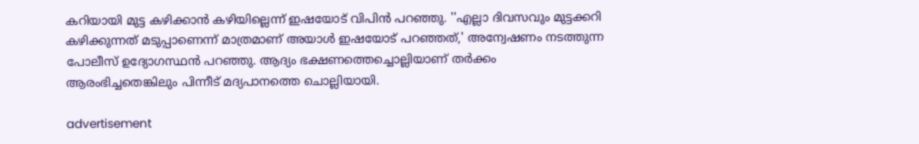കറിയായി മുട്ട കഴിക്കാൻ കഴിയില്ലെന്ന് ഇഷയോട് വിപിൻ പറഞ്ഞു. ''എല്ലാ ദിവസവും മുട്ടക്കറി കഴിക്കുന്നത് മടുപ്പാണെന്ന് മാത്രമാണ് അയാൾ ഇഷയോട് പറഞ്ഞത്,' അന്വേഷണം നടത്തുന്ന പോലീസ് ഉദ്യോഗസ്ഥൻ പറഞ്ഞു. ആദ്യം ഭക്ഷണത്തെച്ചൊല്ലിയാണ് തർക്കം ആരംഭിച്ചതെങ്കിലും പിന്നീട് മദ്യപാനത്തെ ചൊല്ലിയായി.

advertisement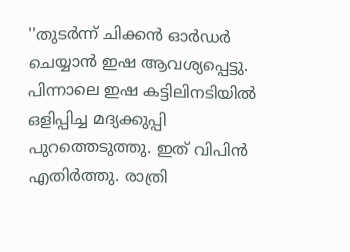''തുടർന്ന് ചിക്കൻ ഓർഡർ ചെയ്യാൻ ഇഷ ആവശ്യപ്പെട്ടു. പിന്നാലെ ഇഷ കട്ടിലിനടിയിൽ ഒളിപ്പിച്ച മദ്യക്കുപ്പി പുറത്തെടുത്തു. ഇത് വിപിൻ എതിർത്തു. രാത്രി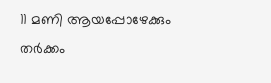11 മണി ആയപ്പോഴേക്കും തർക്കം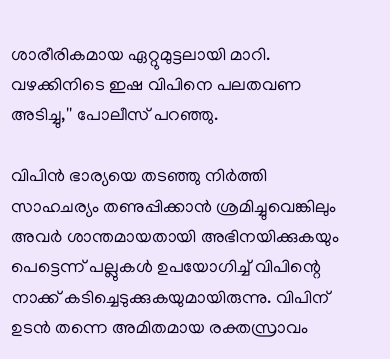ശാരീരികമായ ഏറ്റുമുട്ടലായി മാറി. വഴക്കിനിടെ ഇഷ വിപിനെ പലതവണ അടിച്ചു,'' പോലീസ് പറഞ്ഞു.

വിപിൻ ഭാര്യയെ തടഞ്ഞു നിർത്തി സാഹചര്യം തണുപ്പിക്കാൻ ശ്രമിച്ചുവെങ്കിലും അവർ ശാന്തമായതായി അഭിനയിക്കുകയും പെട്ടെന്ന് പല്ലുകൾ ഉപയോഗിച്ച് വിപിന്റെ നാക്ക് കടിച്ചെടുക്കുകയുമായിരുന്നു. വിപിന് ഉടൻ തന്നെ അമിതമായ രക്തസ്രാവം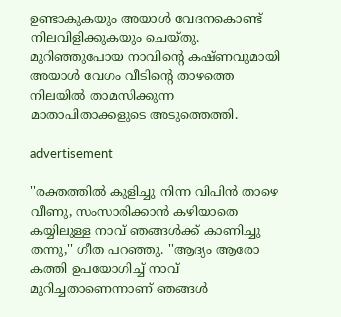ഉണ്ടാകുകയും അയാൾ വേദനകൊണ്ട് നിലവിളിക്കുകയും ചെയ്തു. മുറിഞ്ഞുപോയ നാവിന്റെ കഷ്ണവുമായി അയാൾ വേഗം വീടിന്റെ താഴത്തെ നിലയിൽ താമസിക്കുന്ന മാതാപിതാക്കളുടെ അടുത്തെത്തി.

advertisement

''രക്തത്തിൽ കുളിച്ചു നിന്ന വിപിൻ താഴെ വീണു, സംസാരിക്കാൻ കഴിയാതെ കയ്യിലുള്ള നാവ് ഞങ്ങൾക്ക് കാണിച്ചു തന്നു,'' ഗീത പറഞ്ഞു. ''ആദ്യം ആരോ കത്തി ഉപയോഗിച്ച് നാവ് മുറിച്ചതാണെന്നാണ് ഞങ്ങൾ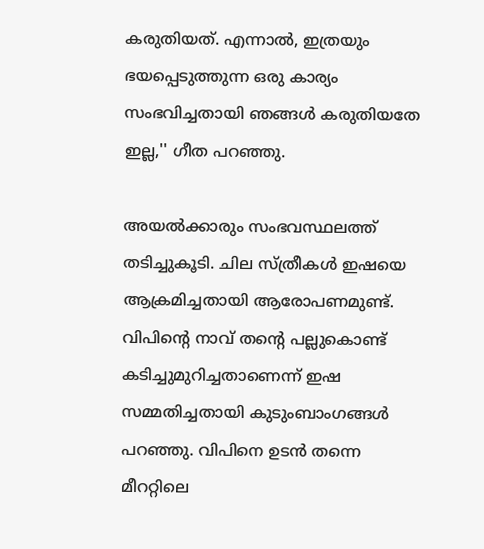കരുതിയത്. എന്നാൽ, ഇത്രയും ഭയപ്പെടുത്തുന്ന ഒരു കാര്യം സംഭവിച്ചതായി ഞങ്ങൾ കരുതിയതേ ഇല്ല,'' ഗീത പറഞ്ഞു.

അയൽക്കാരും സംഭവസ്ഥലത്ത് തടിച്ചുകൂടി. ചില സ്ത്രീകൾ ഇഷയെ ആക്രമിച്ചതായി ആരോപണമുണ്ട്. വിപിന്റെ നാവ് തന്റെ പല്ലുകൊണ്ട് കടിച്ചുമുറിച്ചതാണെന്ന് ഇഷ സമ്മതിച്ചതായി കുടുംബാംഗങ്ങൾ പറഞ്ഞു. വിപിനെ ഉടൻ തന്നെ മീററ്റിലെ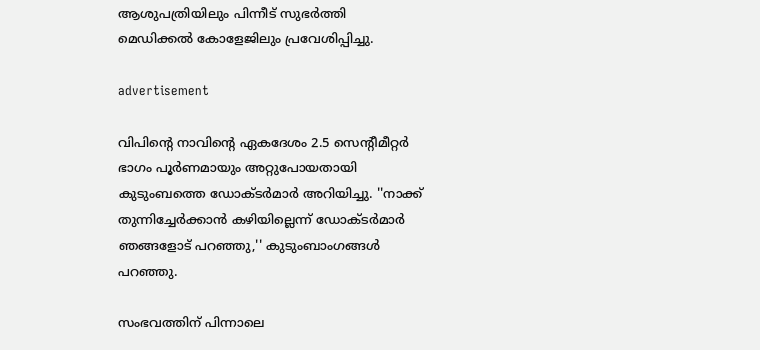ആശുപത്രിയിലും പിന്നീട് സുഭർത്തി മെഡിക്കൽ കോളേജിലും പ്രവേശിപ്പിച്ചു.

advertisement

വിപിന്റെ നാവിന്റെ ഏകദേശം 2.5 സെന്റീമീറ്റർ ഭാഗം പൂർണമായും അറ്റുപോയതായി കുടുംബത്തെ ഡോക്ടർമാർ അറിയിച്ചു. ''നാക്ക് തുന്നിച്ചേർക്കാൻ കഴിയില്ലെന്ന് ഡോക്ടർമാർ ഞങ്ങളോട് പറഞ്ഞു,'' കുടുംബാംഗങ്ങൾ പറഞ്ഞു.

സംഭവത്തിന് പിന്നാലെ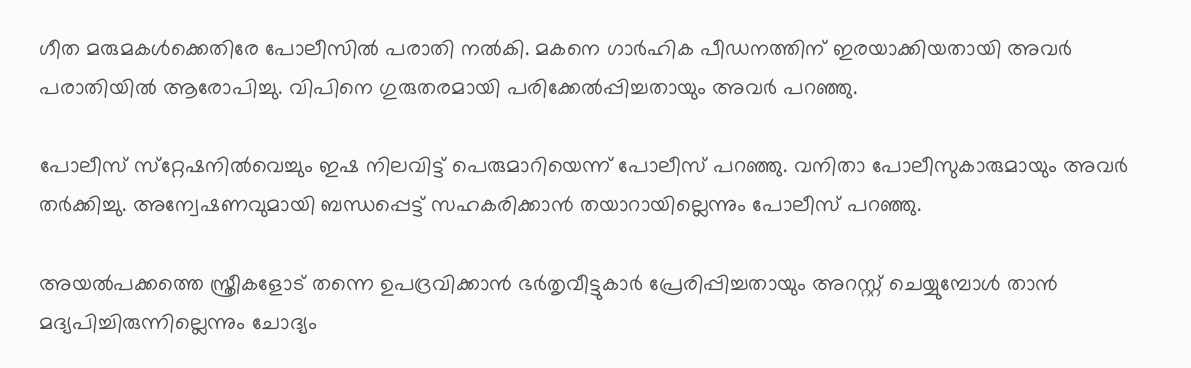ഗീത മരുമകൾക്കെതിരേ പോലീസിൽ പരാതി നൽകി. മകനെ ഗാർഹിക പീഡനത്തിന് ഇരയാക്കിയതായി അവർ പരാതിയിൽ ആരോപിച്ചു. വിപിനെ ഗുരുതരമായി പരിക്കേൽപ്പിച്ചതായും അവർ പറഞ്ഞു.

പോലീസ് സ്‌റ്റേഷനിൽവെച്ചും ഇഷ നിലവിട്ട് പെരുമാറിയെന്ന് പോലീസ് പറഞ്ഞു. വനിതാ പോലീസുകാരുമായും അവർ തർക്കിച്ചു. അന്വേഷണവുമായി ബന്ധപ്പെട്ട് സഹകരിക്കാൻ തയാറായില്ലെന്നും പോലീസ് പറഞ്ഞു.

അയൽപക്കത്തെ സ്ത്രീകളോട് തന്നെ ഉപദ്രവിക്കാൻ ഭർതൃവീട്ടുകാർ പ്രേരിപ്പിച്ചതായും അറസ്റ്റ് ചെയ്യുമ്പോൾ താൻ മദ്യപിച്ചിരുന്നില്ലെന്നും ചോദ്യം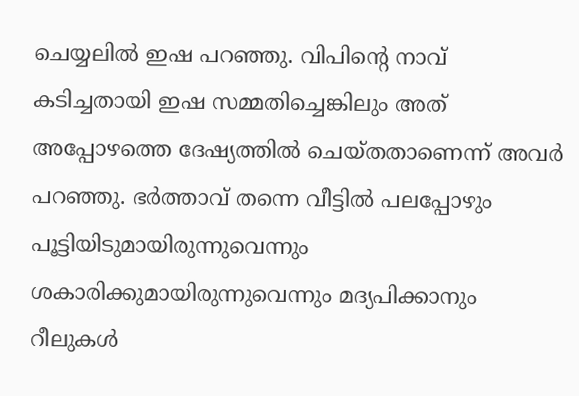ചെയ്യലിൽ ഇഷ പറഞ്ഞു. വിപിന്റെ നാവ് കടിച്ചതായി ഇഷ സമ്മതിച്ചെങ്കിലും അത് അപ്പോഴത്തെ ദേഷ്യത്തിൽ ചെയ്തതാണെന്ന് അവർ പറഞ്ഞു. ഭർത്താവ് തന്നെ വീട്ടിൽ പലപ്പോഴും പൂട്ടിയിടുമായിരുന്നുവെന്നും ശകാരിക്കുമായിരുന്നുവെന്നും മദ്യപിക്കാനും റീലുകൾ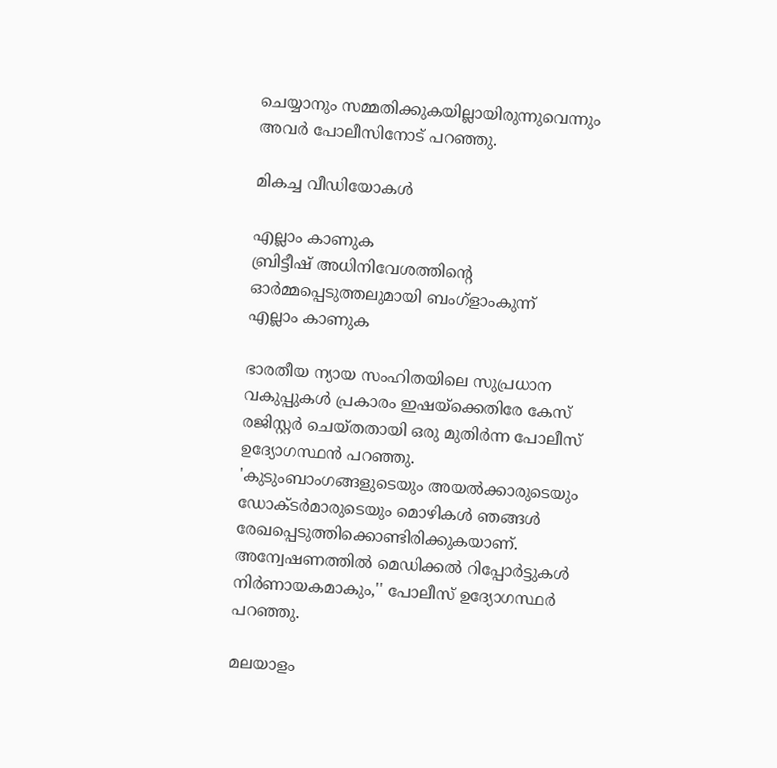ചെയ്യാനും സമ്മതിക്കുകയില്ലായിരുന്നുവെന്നും അവർ പോലീസിനോട് പറഞ്ഞു.

മികച്ച വീഡിയോകൾ

എല്ലാം കാണുക
ബ്രിട്ടീഷ് അധിനിവേശത്തിൻ്റെ ഓർമ്മപ്പെടുത്തലുമായി ബംഗ്ളാംകുന്ന്
എല്ലാം കാണുക

ഭാരതീയ ന്യായ സംഹിതയിലെ സുപ്രധാന വകുപ്പുകൾ പ്രകാരം ഇഷയ്‌ക്കെതിരേ കേസ് രജിസ്റ്റർ ചെയ്തതായി ഒരു മുതിർന്ന പോലീസ് ഉദ്യോഗസ്ഥൻ പറഞ്ഞു. 'കുടുംബാംഗങ്ങളുടെയും അയൽക്കാരുടെയും ഡോക്ടർമാരുടെയും മൊഴികൾ ഞങ്ങൾ രേഖപ്പെടുത്തിക്കൊണ്ടിരിക്കുകയാണ്. അന്വേഷണത്തിൽ മെഡിക്കൽ റിപ്പോർട്ടുകൾ നിർണായകമാകും,'' പോലീസ് ഉദ്യോഗസ്ഥർ പറഞ്ഞു.

മലയാളം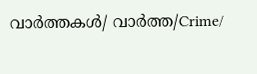വാർത്തകൾ/ വാർത്ത/Crime/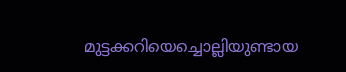മുട്ടക്കറിയെച്ചൊല്ലിയുണ്ടായ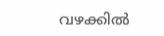വഴക്കിൽ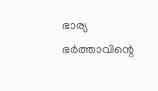ഭാര്യ ഭർത്താവിന്റെ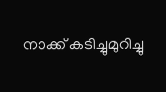നാക്ക് കടിച്ചുമുറിച്ചു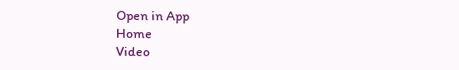Open in App
Home
Video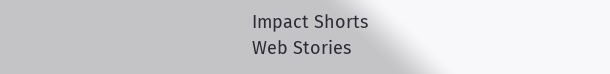Impact Shorts
Web Stories